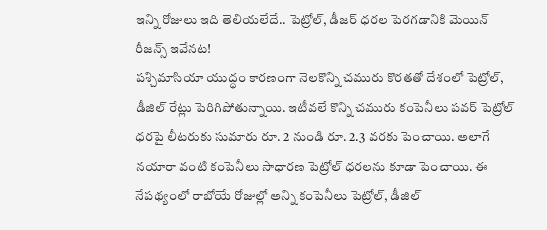ఇన్ని రోజులు ఇది తెలియలేదే.. పెట్రోల్, డీజర్ ధరల పెరగడానికి మెయిన్ రీజన్స్ ఇవేనట!
పశ్చిమాసియా యుద్ధం కారణంగా నెలకొన్ని చమురు కొరతతో దేశంలో పెట్రోల్, డీజిల్ రేట్లు పెరిగిపోతున్నాయి. ఇటీవలే కొన్ని చమురు కంపెనీలు పవర్ పెట్రోల్ ధరపై లీటరుకు సుమారు రూ. 2 నుండి రూ. 2.3 వరకు పెంచాయి. అలాగే నయారా వంటి కంపెనీలు సాధారణ పెట్రోల్ ధరలను కూడా పెంచాయి. ఈ నేపథ్యంలో రాబోయే రోజుల్లో అన్ని కంపెనీలు పెట్రోల్, డీజిల్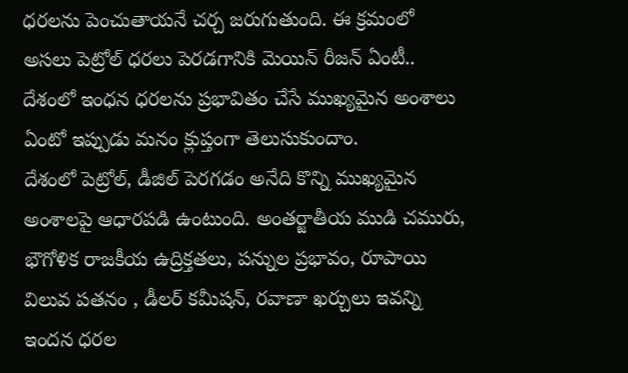ధరలను పెంచుతాయనే చర్చ జరుగుతుంది. ఈ క్రమంలో అసలు పెట్రోల్ ధరలు పెరడగానికి మెయిన్ రీజన్ ఏంటీ.. దేశంలో ఇంధన ధరలను ప్రభావితం చేసే ముఖ్యమైన అంశాలు ఏంటో ఇప్పుడు మనం క్లుప్తంగా తెలుసుకుందాం.
దేశంలో పెట్రోల్, డీజిల్ పెరగడం అనేది కొన్ని ముఖ్యమైన అంశాలపై ఆధారపడి ఉంటుంది. అంతర్జాతీయ ముడి చమురు, భౌగోళిక రాజకీయ ఉద్రిక్తతలు, పన్నుల ప్రభావం, రూపాయి విలువ పతనం , డీలర్ కమీషన్, రవాణా ఖర్చులు ఇవన్ని ఇందన ధరల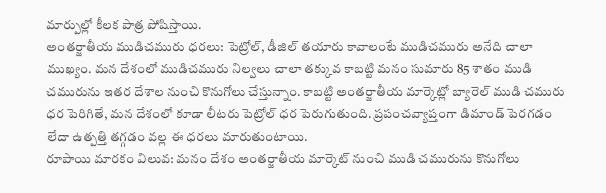మార్పుల్లో కీలక పాత్ర పోషిస్తాయి.
అంతర్జాతీయ ముడిచమురు ధరలు: పెట్రోల్, డీజిల్ తయారు కావాలంటే ముడిచమురు అనేది చాలా ముఖ్యం. మన దేశంలో ముడిచమురు నిల్వలు చాలా తక్కువ కాబట్టి మనం సుమారు 85 శాతం ముడి చమురును ఇతర దేశాల నుంచి కొనుగోలు చేస్తున్నాం. కాబట్టి అంతర్జాతీయ మార్కెట్లో బ్యారెల్ ముడి చమురు ధర పెరిగితే, మన దేశంలో కూడా లీటరు పెట్రోల్ ధర పెరుగుతుంది. ప్రపంచవ్యాప్తంగా డిమాండ్ పెరగడం లేదా ఉత్పత్తి తగ్గడం వల్ల ఈ ధరలు మారుతుంటాయి.
రూపాయి మారకం విలువ: మనం దేశం అంతర్జాతీయ మార్కెట్ నుంచి ముడి చమురును కొనుగోలు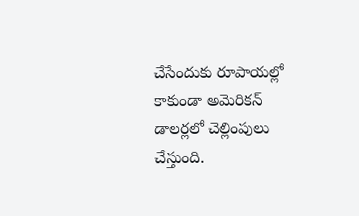చేసేందుకు రూపాయల్లో కాకుండా అమెరికన్ డాలర్లలో చెల్లింపులు చేస్తుంది.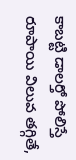కాబట్టి డాలర్తో పోలిస్తే రూపాయి విలువ తగ్గితే,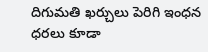దిగుమతి ఖర్చులు పెరిగి ఇంధన ధరలు కూడా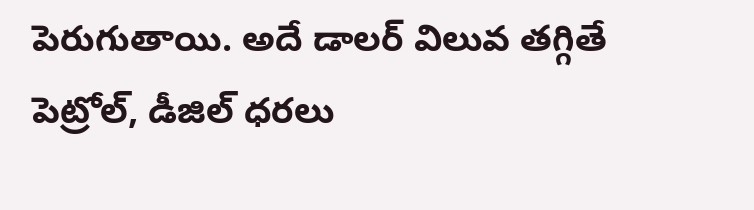పెరుగుతాయి. అదే డాలర్ విలువ తగ్గితే పెట్రోల్, డీజిల్ ధరలు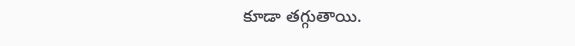కూడా తగ్గుతాయి.